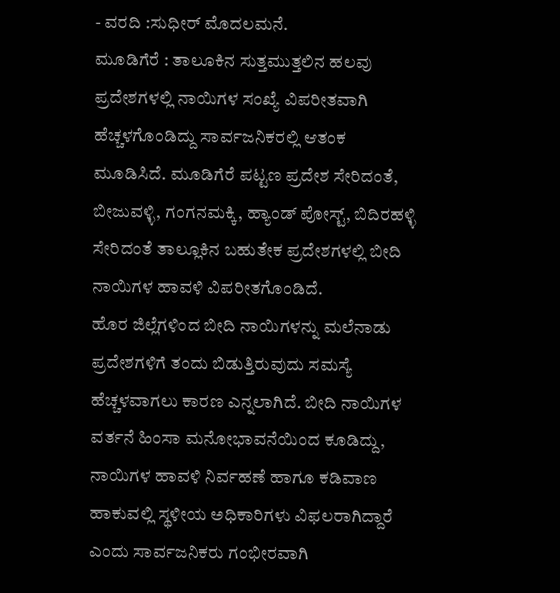- ವರದಿ :ಸುಧೀರ್ ಮೊದಲಮನೆ.
ಮೂಡಿಗೆರೆ : ತಾಲೂಕಿನ ಸುತ್ತಮುತ್ತಲಿನ ಹಲವು ಪ್ರದೇಶಗಳಲ್ಲಿ ನಾಯಿಗಳ ಸಂಖ್ಯೆ ವಿಪರೀತವಾಗಿ ಹೆಚ್ಚಳಗೊಂಡಿದ್ದು ಸಾರ್ವಜನಿಕರಲ್ಲಿ ಆತಂಕ ಮೂಡಿಸಿದೆ. ಮೂಡಿಗೆರೆ ಪಟ್ಟಣ ಪ್ರದೇಶ ಸೇರಿದಂತೆ, ಬೀಜುವಳ್ಳಿ, ಗಂಗನಮಕ್ಕಿ, ಹ್ಯಾಂಡ್ ಪೋಸ್ಟ್, ಬಿದಿರಹಳ್ಳಿ ಸೇರಿದಂತೆ ತಾಲ್ಲೂಕಿನ ಬಹುತೇಕ ಪ್ರದೇಶಗಳಲ್ಲಿ ಬೀದಿ ನಾಯಿಗಳ ಹಾವಳಿ ವಿಪರೀತಗೊಂಡಿದೆ.
ಹೊರ ಜಿಲ್ಲೆಗಳಿಂದ ಬೀದಿ ನಾಯಿಗಳನ್ನು ಮಲೆನಾಡು ಪ್ರದೇಶಗಳಿಗೆ ತಂದು ಬಿಡುತ್ತಿರುವುದು ಸಮಸ್ಯೆ ಹೆಚ್ಚಳವಾಗಲು ಕಾರಣ ಎನ್ನಲಾಗಿದೆ. ಬೀದಿ ನಾಯಿಗಳ ವರ್ತನೆ ಹಿಂಸಾ ಮನೋಭಾವನೆಯಿಂದ ಕೂಡಿದ್ದು, ನಾಯಿಗಳ ಹಾವಳಿ ನಿರ್ವಹಣೆ ಹಾಗೂ ಕಡಿವಾಣ ಹಾಕುವಲ್ಲಿ ಸ್ಥಳೀಯ ಅಧಿಕಾರಿಗಳು ವಿಫಲರಾಗಿದ್ದಾರೆ ಎಂದು ಸಾರ್ವಜನಿಕರು ಗಂಭೀರವಾಗಿ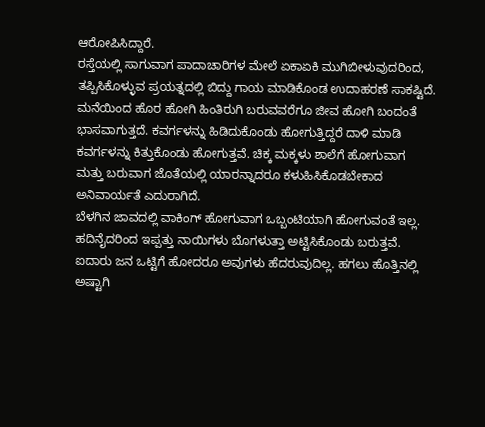ಆರೋಪಿಸಿದ್ದಾರೆ.
ರಸ್ತೆಯಲ್ಲಿ ಸಾಗುವಾಗ ಪಾದಾಚಾರಿಗಳ ಮೇಲೆ ಏಕಾಏಕಿ ಮುಗಿಬೀಳುವುದರಿಂದ, ತಪ್ಪಿಸಿಕೊಳ್ಳುವ ಪ್ರಯತ್ನದಲ್ಲಿ ಬಿದ್ದು ಗಾಯ ಮಾಡಿಕೊಂಡ ಉದಾಹರಣೆ ಸಾಕಷ್ಟಿದೆ. ಮನೆಯಿಂದ ಹೊರ ಹೋಗಿ ಹಿಂತಿರುಗಿ ಬರುವವರೆಗೂ ಜೀವ ಹೋಗಿ ಬಂದಂತೆ ಭಾಸವಾಗುತ್ತದೆ. ಕವರ್ಗಳನ್ನು ಹಿಡಿದುಕೊಂಡು ಹೋಗುತ್ತಿದ್ದರೆ ದಾಳಿ ಮಾಡಿ ಕವರ್ಗಳನ್ನು ಕಿತ್ತುಕೊಂಡು ಹೋಗುತ್ತವೆ. ಚಿಕ್ಕ ಮಕ್ಕಳು ಶಾಲೆಗೆ ಹೋಗುವಾಗ ಮತ್ತು ಬರುವಾಗ ಜೊತೆಯಲ್ಲಿ ಯಾರನ್ನಾದರೂ ಕಳುಹಿಸಿಕೊಡಬೇಕಾದ ಅನಿವಾರ್ಯತೆ ಎದುರಾಗಿದೆ.
ಬೆಳಗಿನ ಜಾವದಲ್ಲಿ ವಾಕಿಂಗ್ ಹೋಗುವಾಗ ಒಬ್ಬಂಟಿಯಾಗಿ ಹೋಗುವಂತೆ ಇಲ್ಲ. ಹದಿನೈದರಿಂದ ಇಪ್ಪತ್ತು ನಾಯಿಗಳು ಬೊಗಳುತ್ತಾ ಅಟ್ಟಿಸಿಕೊಂಡು ಬರುತ್ತವೆ. ಐದಾರು ಜನ ಒಟ್ಟಿಗೆ ಹೋದರೂ ಅವುಗಳು ಹೆದರುವುದಿಲ್ಲ. ಹಗಲು ಹೊತ್ತಿನಲ್ಲಿ ಅಷ್ಟಾಗಿ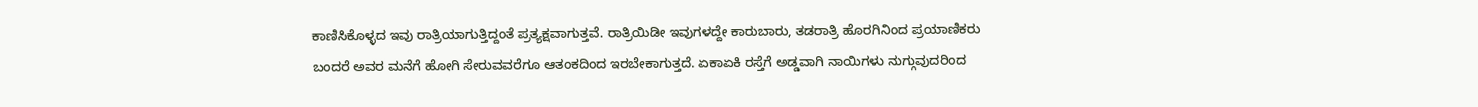ಕಾಣಿಸಿಕೊಳ್ಳದ ಇವು ರಾತ್ರಿಯಾಗುತ್ತಿದ್ದಂತೆ ಪ್ರತ್ಯಕ್ಷವಾಗುತ್ತವೆ. ರಾತ್ರಿಯಿಡೀ ಇವುಗಳದ್ದೇ ಕಾರುಬಾರು, ತಡರಾತ್ರಿ ಹೊರಗಿನಿಂದ ಪ್ರಯಾಣಿಕರು ಬಂದರೆ ಅವರ ಮನೆಗೆ ಹೋಗಿ ಸೇರುವವರೆಗೂ ಆತಂಕದಿಂದ ಇರಬೇಕಾಗುತ್ತದೆ. ಏಕಾಏಕಿ ರಸ್ತೆಗೆ ಅಡ್ಡವಾಗಿ ನಾಯಿಗಳು ನುಗ್ಗುವುದರಿಂದ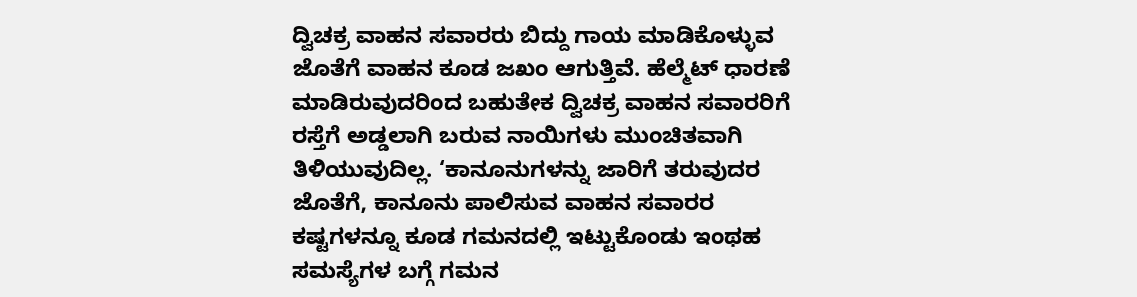ದ್ವಿಚಕ್ರ ವಾಹನ ಸವಾರರು ಬಿದ್ದು ಗಾಯ ಮಾಡಿಕೊಳ್ಳುವ ಜೊತೆಗೆ ವಾಹನ ಕೂಡ ಜಖಂ ಆಗುತ್ತಿವೆ. ಹೆಲ್ಮೆಟ್ ಧಾರಣೆ ಮಾಡಿರುವುದರಿಂದ ಬಹುತೇಕ ದ್ವಿಚಕ್ರ ವಾಹನ ಸವಾರರಿಗೆ ರಸ್ತೆಗೆ ಅಡ್ಡಲಾಗಿ ಬರುವ ನಾಯಿಗಳು ಮುಂಚಿತವಾಗಿ ತಿಳಿಯುವುದಿಲ್ಲ. ‘ಕಾನೂನುಗಳನ್ನು ಜಾರಿಗೆ ತರುವುದರ ಜೊತೆಗೆ, ಕಾನೂನು ಪಾಲಿಸುವ ವಾಹನ ಸವಾರರ ಕಷ್ಟಗಳನ್ನೂ ಕೂಡ ಗಮನದಲ್ಲಿ ಇಟ್ಟುಕೊಂಡು ಇಂಥಹ ಸಮಸ್ಯೆಗಳ ಬಗ್ಗೆ ಗಮನ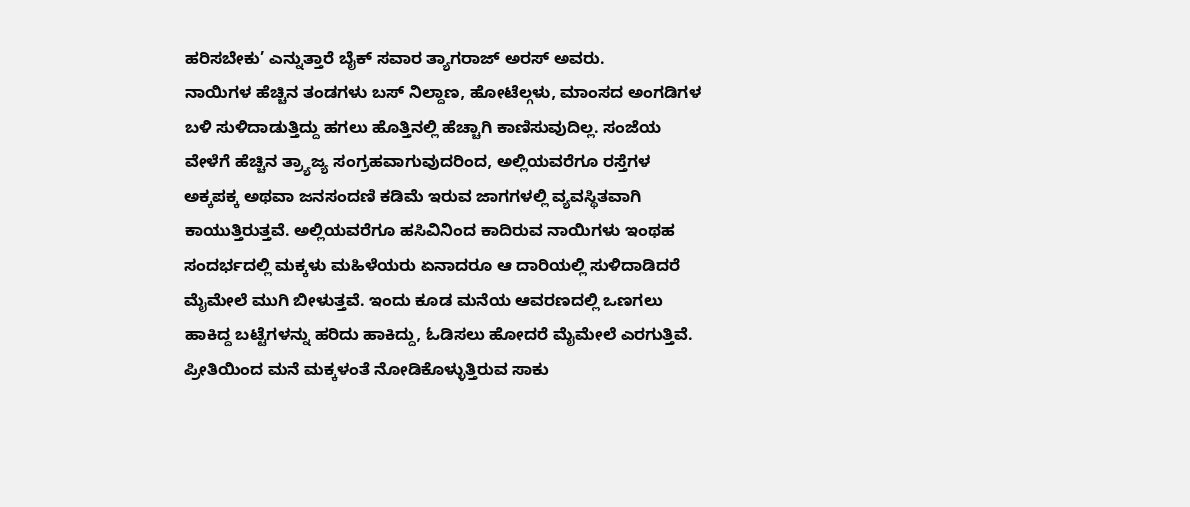ಹರಿಸಬೇಕು’ ಎನ್ನುತ್ತಾರೆ ಬೈಕ್ ಸವಾರ ತ್ಯಾಗರಾಜ್ ಅರಸ್ ಅವರು.
ನಾಯಿಗಳ ಹೆಚ್ಚಿನ ತಂಡಗಳು ಬಸ್ ನಿಲ್ದಾಣ, ಹೋಟೆಲ್ಗಳು, ಮಾಂಸದ ಅಂಗಡಿಗಳ ಬಳಿ ಸುಳಿದಾಡುತ್ತಿದ್ದು ಹಗಲು ಹೊತ್ತಿನಲ್ಲಿ ಹೆಚ್ಚಾಗಿ ಕಾಣಿಸುವುದಿಲ್ಲ. ಸಂಜೆಯ ವೇಳೆಗೆ ಹೆಚ್ಚಿನ ತ್ರ್ಯಾಜ್ಯ ಸಂಗ್ರಹವಾಗುವುದರಿಂದ, ಅಲ್ಲಿಯವರೆಗೂ ರಸ್ತೆಗಳ ಅಕ್ಕಪಕ್ಕ ಅಥವಾ ಜನಸಂದಣಿ ಕಡಿಮೆ ಇರುವ ಜಾಗಗಳಲ್ಲಿ ವ್ಯವಸ್ಥಿತವಾಗಿ ಕಾಯುತ್ತಿರುತ್ತವೆ. ಅಲ್ಲಿಯವರೆಗೂ ಹಸಿವಿನಿಂದ ಕಾದಿರುವ ನಾಯಿಗಳು ಇಂಥಹ ಸಂದರ್ಭದಲ್ಲಿ ಮಕ್ಕಳು ಮಹಿಳೆಯರು ಏನಾದರೂ ಆ ದಾರಿಯಲ್ಲಿ ಸುಳಿದಾಡಿದರೆ ಮೈಮೇಲೆ ಮುಗಿ ಬೀಳುತ್ತವೆ. ಇಂದು ಕೂಡ ಮನೆಯ ಆವರಣದಲ್ಲಿ ಒಣಗಲು ಹಾಕಿದ್ದ ಬಟ್ಟೆಗಳನ್ನು ಹರಿದು ಹಾಕಿದ್ದು, ಓಡಿಸಲು ಹೋದರೆ ಮೈಮೇಲೆ ಎರಗುತ್ತಿವೆ. ಪ್ರೀತಿಯಿಂದ ಮನೆ ಮಕ್ಕಳಂತೆ ನೋಡಿಕೊಳ್ಳುತ್ತಿರುವ ಸಾಕು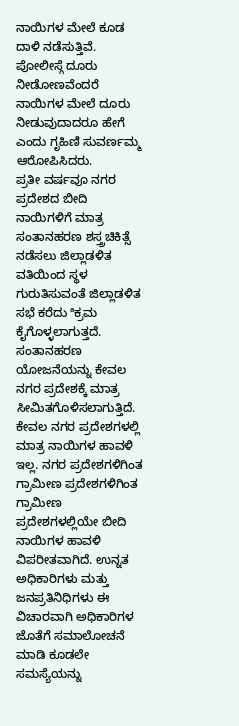ನಾಯಿಗಳ ಮೇಲೆ ಕೂಡ ದಾಳಿ ನಡೆಸುತ್ತಿವೆ. ಪೋಲೀಸ್ಗೆ ದೂರು ನೀಡೋಣವೆಂದರೆ ನಾಯಿಗಳ ಮೇಲೆ ದೂರು ನೀಡುವುದಾದರೂ ಹೇಗೆ ಎಂದು ಗೃಹಿಣಿ ಸುವರ್ಣಮ್ಮ ಆರೋಪಿಸಿದರು.
ಪ್ರತೀ ವರ್ಷವೂ ನಗರ ಪ್ರದೇಶದ ಬೀದಿ ನಾಯಿಗಳಿಗೆ ಮಾತ್ರ ಸಂತಾನಹರಣ ಶಸ್ತ್ರಚಿಕಿತ್ಸೆ ನಡೆಸಲು ಜಿಲ್ಲಾಡಳಿತ ವತಿಯಿಂದ ಸ್ಥಳ ಗುರುತಿಸುವಂತೆ ಜಿಲ್ಲಾಡಳಿತ ಸಭೆ ಕರೆದು ªಕ್ರಮ ಕೈಗೊಳ್ಳಲಾಗುತ್ತದೆ. ಸಂತಾನಹರಣ ಯೋಜನೆಯನ್ನು ಕೇವಲ ನಗರ ಪ್ರದೇಶಕ್ಕೆ ಮಾತ್ರ ಸೀಮಿತಗೊಳಿಸಲಾಗುತ್ತಿದೆ. ಕೇವಲ ನಗರ ಪ್ರದೇಶಗಳಲ್ಲಿ ಮಾತ್ರ ನಾಯಿಗಳ ಹಾವಳಿ ಇಲ್ಲ. ನಗರ ಪ್ರದೇಶಗಳಿಗಿಂತ ಗ್ರಾಮೀಣ ಪ್ರದೇಶಗಳಿಗಿಂತ ಗ್ರಾಮೀಣ ಪ್ರದೇಶಗಳಲ್ಲಿಯೇ ಬೀದಿ ನಾಯಿಗಳ ಹಾವಳಿ ವಿಪರೀತವಾಗಿದೆ. ಉನ್ನತ ಅಧಿಕಾರಿಗಳು ಮತ್ತು ಜನಪ್ರತಿನಿಧಿಗಳು ಈ ವಿಚಾರವಾಗಿ ಅಧಿಕಾರಿಗಳ ಜೊತೆಗೆ ಸಮಾಲೋಚನೆ ಮಾಡಿ ಕೂಡಲೇ ಸಮಸ್ಯೆಯನ್ನು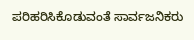ಪರಿಹರಿಸಿಕೊಡುವಂತೆ ಸಾರ್ವಜನಿಕರು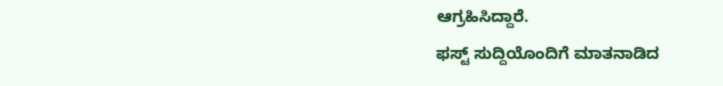ಆಗ್ರಹಿಸಿದ್ದಾರೆ.
ಫಸ್ಟ್ ಸುದ್ದಿಯೊಂದಿಗೆ ಮಾತನಾಡಿದ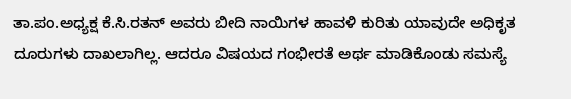ತಾ.ಪಂ.ಅಧ್ಯಕ್ಷ ಕೆ.ಸಿ.ರತನ್ ಅವರು ಬೀದಿ ನಾಯಿಗಳ ಹಾವಳಿ ಕುರಿತು ಯಾವುದೇ ಅಧಿಕೃತ ದೂರುಗಳು ದಾಖಲಾಗಿಲ್ಲ. ಆದರೂ ವಿಷಯದ ಗಂಭೀರತೆ ಅರ್ಥ ಮಾಡಿಕೊಂಡು ಸಮಸ್ಯೆ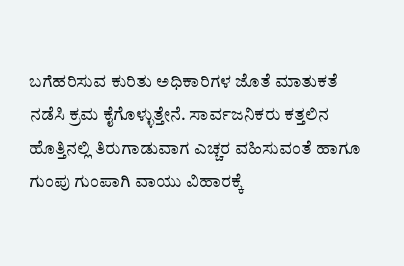ಬಗೆಹರಿಸುವ ಕುರಿತು ಅಧಿಕಾರಿಗಳ ಜೊತೆ ಮಾತುಕತೆ ನಡೆಸಿ ಕ್ರಮ ಕೈಗೊಳ್ಳುತ್ತೇನೆ. ಸಾರ್ವಜನಿಕರು ಕತ್ತಲಿನ ಹೊತ್ತಿನಲ್ಲಿ ತಿರುಗಾಡುವಾಗ ಎಚ್ಚರ ವಹಿಸುವಂತೆ ಹಾಗೂ ಗುಂಪು ಗುಂಪಾಗಿ ವಾಯು ವಿಹಾರಕ್ಕೆ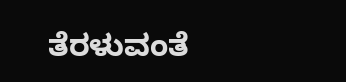ತೆರಳುವಂತೆ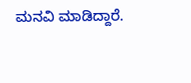ಮನವಿ ಮಾಡಿದ್ದಾರೆ.